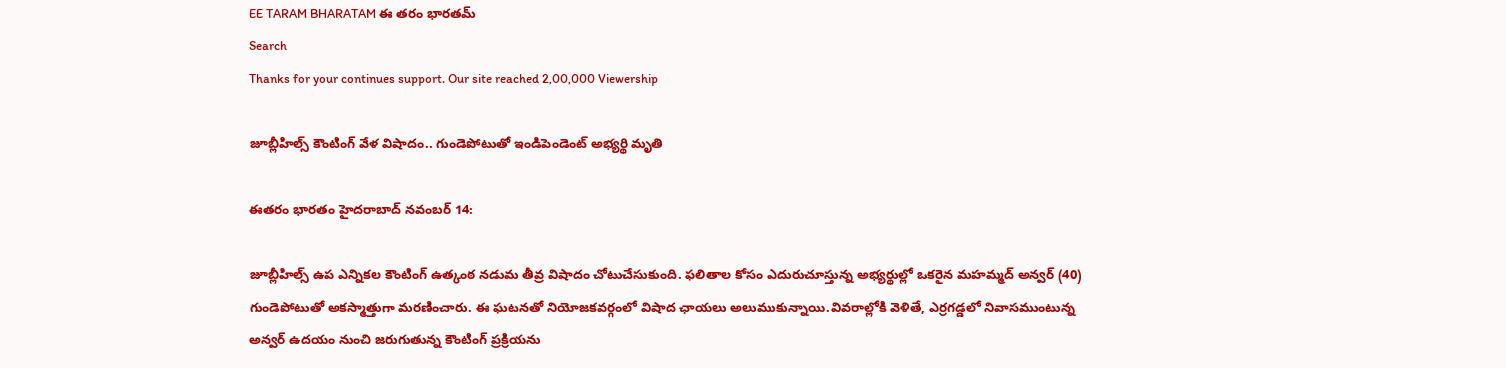EE TARAM BHARATAM ఈ తరం భారతమ్
Search
Thanks for your continues support. Our site reached 2,00,000 Viewership

జూబ్లీహిల్స్‌ కౌంటింగ్‌ వేళ విషాదం.. గుండెపోటుతో ఇండిపెండెంట్ అభ్యర్థి మృతి

ఈతరం భారతం హైదరాబాద్ నవంబర్ 14:

జూబ్లీహిల్స్ ఉప ఎన్నికల కౌంటింగ్ ఉత్కంఠ నడుమ తీవ్ర విషాదం చోటుచేసుకుంది. ఫలితాల కోసం ఎదురుచూస్తున్న అభ్యర్థుల్లో ఒకరైన మహమ్మద్ అన్వర్ (40) గుండెపోటుతో అకస్మాత్తుగా మరణించారు. ఈ ఘటనతో నియోజకవర్గంలో విషాద ఛాయలు అలుముకున్నాయి.వివరాల్లోకి వెళితే, ఎర్రగడ్డలో నివాసముంటున్న అన్వర్ ఉదయం నుంచి జరుగుతున్న కౌంటింగ్ ప్రక్రియను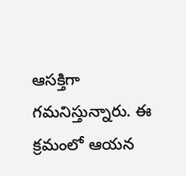ఆసక్తిగా గమనిస్తున్నారు. ఈ క్రమంలో ఆయన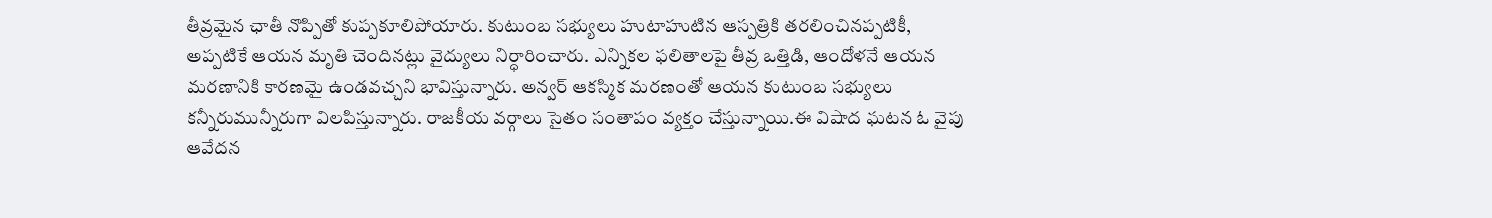తీవ్రమైన ఛాతీ నొప్పితో కుప్పకూలిపోయారు. కుటుంబ సభ్యులు హుటాహుటిన ఆస్పత్రికి తరలించినప్పటికీ, అప్పటికే ఆయన మృతి చెందినట్లు వైద్యులు నిర్ధారించారు. ఎన్నికల ఫలితాలపై తీవ్ర ఒత్తిడి, ఆందోళనే ఆయన మరణానికి కారణమై ఉండవచ్చని భావిస్తున్నారు. అన్వర్ ఆకస్మిక మరణంతో ఆయన కుటుంబ సభ్యులు కన్నీరుమున్నీరుగా విలపిస్తున్నారు. రాజకీయ వర్గాలు సైతం సంతాపం వ్యక్తం చేస్తున్నాయి.ఈ విషాద ఘటన ఓ వైపు ఆవేదన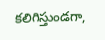కలిగిస్తుండగా,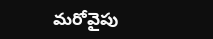మరోవైపు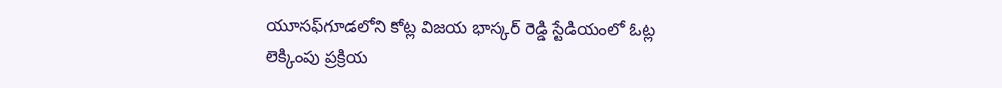యూసఫ్‌గూడలోని కోట్ల విజయ భాస్కర్ రెడ్డి స్టేడియంలో ఓట్ల లెక్కింపు ప్రక్రియ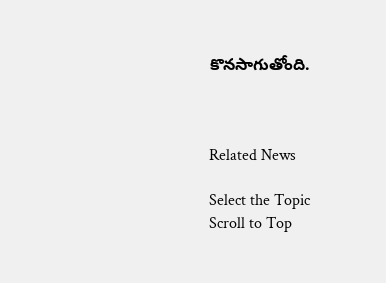కొనసాగుతోంది.



Related News

Select the Topic
Scroll to Top